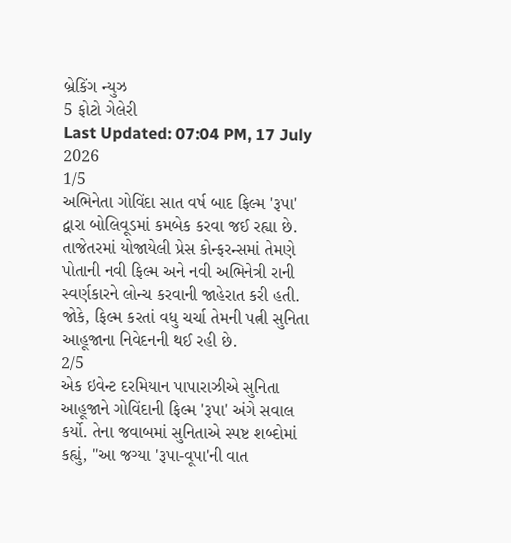બ્રેકિંગ ન્યુઝ
5 ફોટો ગેલેરી
Last Updated: 07:04 PM, 17 July 2026
1/5
અભિનેતા ગોવિંદા સાત વર્ષ બાદ ફિલ્મ 'રૂપા' દ્વારા બોલિવૂડમાં કમબેક કરવા જઈ રહ્યા છે. તાજેતરમાં યોજાયેલી પ્રેસ કોન્ફરન્સમાં તેમણે પોતાની નવી ફિલ્મ અને નવી અભિનેત્રી રાની સ્વર્ણકારને લોન્ચ કરવાની જાહેરાત કરી હતી. જોકે, ફિલ્મ કરતાં વધુ ચર્ચા તેમની પત્ની સુનિતા આહૂજાના નિવેદનની થઈ રહી છે.
2/5
એક ઇવેન્ટ દરમિયાન પાપારાઝીએ સુનિતા આહૂજાને ગોવિંદાની ફિલ્મ 'રૂપા' અંગે સવાલ કર્યો. તેના જવાબમાં સુનિતાએ સ્પષ્ટ શબ્દોમાં કહ્યું, "આ જગ્યા 'રૂપા-વૂપા'ની વાત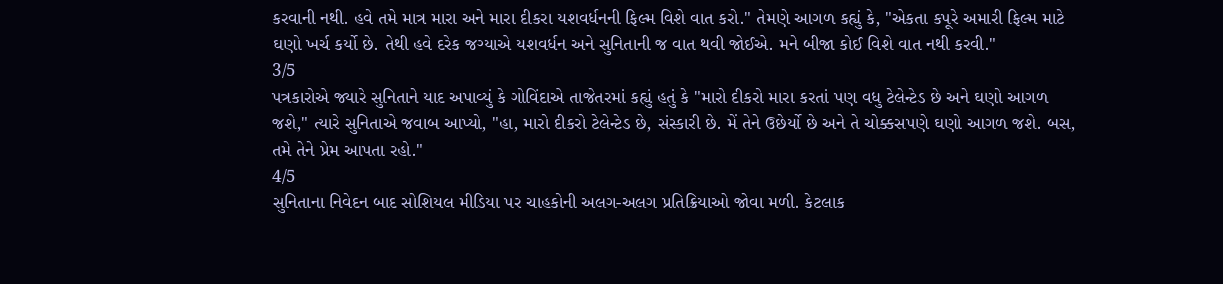કરવાની નથી. હવે તમે માત્ર મારા અને મારા દીકરા યશવર્ધનની ફિલ્મ વિશે વાત કરો." તેમણે આગળ કહ્યું કે, "એકતા કપૂરે અમારી ફિલ્મ માટે ઘણો ખર્ચ કર્યો છે. તેથી હવે દરેક જગ્યાએ યશવર્ધન અને સુનિતાની જ વાત થવી જોઈએ. મને બીજા કોઈ વિશે વાત નથી કરવી."
3/5
પત્રકારોએ જ્યારે સુનિતાને યાદ અપાવ્યું કે ગોવિંદાએ તાજેતરમાં કહ્યું હતું કે "મારો દીકરો મારા કરતાં પણ વધુ ટેલેન્ટેડ છે અને ઘણો આગળ જશે," ત્યારે સુનિતાએ જવાબ આપ્યો, "હા, મારો દીકરો ટેલેન્ટેડ છે, સંસ્કારી છે. મેં તેને ઉછેર્યો છે અને તે ચોક્કસપણે ઘણો આગળ જશે. બસ, તમે તેને પ્રેમ આપતા રહો."
4/5
સુનિતાના નિવેદન બાદ સોશિયલ મીડિયા પર ચાહકોની અલગ-અલગ પ્રતિક્રિયાઓ જોવા મળી. કેટલાક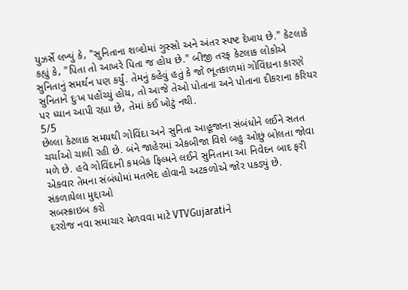યુઝર્સે લખ્યું કે, "સુનિતાના શબ્દોમાં ગુસ્સો અને અંતર સ્પષ્ટ દેખાય છે." કેટલાકે કહ્યું કે, "પિતા તો આખરે પિતા જ હોય છે." બીજી તરફ કેટલાક લોકોએ સુનિતાનું સમર્થન પણ કર્યું. તેમનું કહેવું હતું કે જો ભૂતકાળમાં ગોવિંદાના કારણે સુનિતાને દુઃખ પહોંચ્યું હોય, તો આજે તેઓ પોતાના અને પોતાના દીકરાના કરિયર પર ધ્યાન આપી રહ્યા છે, તેમાં કંઈ ખોટું નથી.
5/5
છેલ્લા કેટલાક સમયથી ગોવિંદા અને સુનિતા આહૂજાના સંબંધોને લઈને સતત ચર્ચાઓ ચાલી રહી છે. બંને જાહેરમાં એકબીજા વિશે બહુ ઓછું બોલતા જોવા મળે છે. હવે ગોવિંદાની કમબેક ફિલ્મને લઈને સુનિતાના આ નિવેદન બાદ ફરી એકવાર તેમના સંબંધોમાં મતભેદ હોવાની અટકળોએ જોર પકડ્યું છે.
સંકળાયેલા મુદ્દાઓ
સબસ્ક્રાઇબ કરો
દરરોજ નવા સમાચાર મેળવવા માટે VTVGujaratiને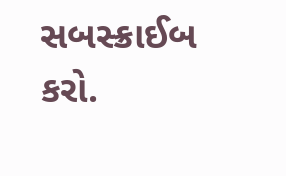સબસ્ક્રાઈબ કરો.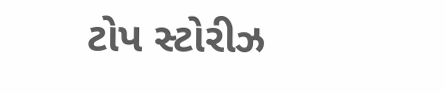ટોપ સ્ટોરીઝ